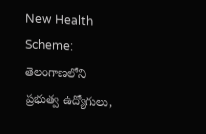New Health Scheme: తెలంగాణలోని ప్రభుత్వ ఉద్యోగులు,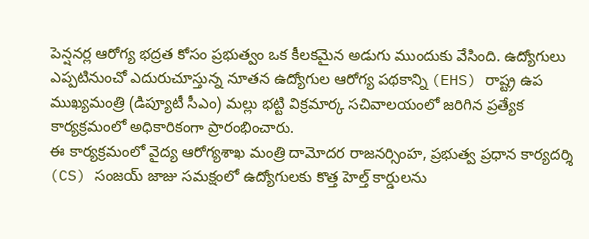పెన్షనర్ల ఆరోగ్య భద్రత కోసం ప్రభుత్వం ఒక కీలకమైన అడుగు ముందుకు వేసింది. ఉద్యోగులు ఎప్పటినుంచో ఎదురుచూస్తున్న నూతన ఉద్యోగుల ఆరోగ్య పథకాన్ని (EHS) రాష్ట్ర ఉప ముఖ్యమంత్రి (డిప్యూటీ సీఎం) మల్లు భట్టి విక్రమార్క సచివాలయంలో జరిగిన ప్రత్యేక కార్యక్రమంలో అధికారికంగా ప్రారంభించారు.
ఈ కార్యక్రమంలో వైద్య ఆరోగ్యశాఖ మంత్రి దామోదర రాజనర్సింహ, ప్రభుత్వ ప్రధాన కార్యదర్శి (CS) సంజయ్ జాజు సమక్షంలో ఉద్యోగులకు కొత్త హెల్త్ కార్డులను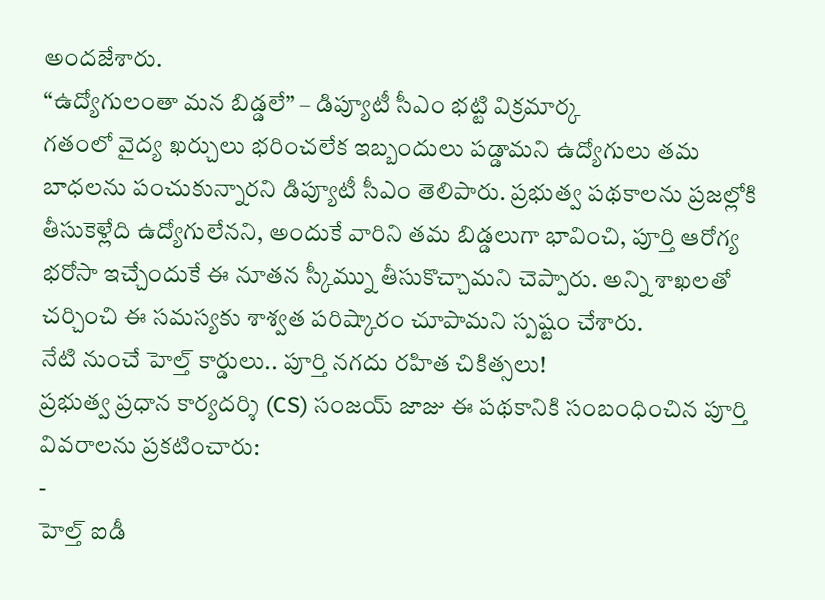అందజేశారు.
“ఉద్యోగులంతా మన బిడ్డలే” – డిప్యూటీ సీఎం భట్టి విక్రమార్క
గతంలో వైద్య ఖర్చులు భరించలేక ఇబ్బందులు పడ్డామని ఉద్యోగులు తమ బాధలను పంచుకున్నారని డిప్యూటీ సీఎం తెలిపారు. ప్రభుత్వ పథకాలను ప్రజల్లోకి తీసుకెళ్లేది ఉద్యోగులేనని, అందుకే వారిని తమ బిడ్డలుగా భావించి, పూర్తి ఆరోగ్య భరోసా ఇచ్చేందుకే ఈ నూతన స్కీమ్ను తీసుకొచ్చామని చెప్పారు. అన్ని శాఖలతో చర్చించి ఈ సమస్యకు శాశ్వత పరిష్కారం చూపామని స్పష్టం చేశారు.
నేటి నుంచే హెల్త్ కార్డులు.. పూర్తి నగదు రహిత చికిత్సలు!
ప్రభుత్వ ప్రధాన కార్యదర్శి (CS) సంజయ్ జాజు ఈ పథకానికి సంబంధించిన పూర్తి వివరాలను ప్రకటించారు:
-
హెల్త్ ఐడీ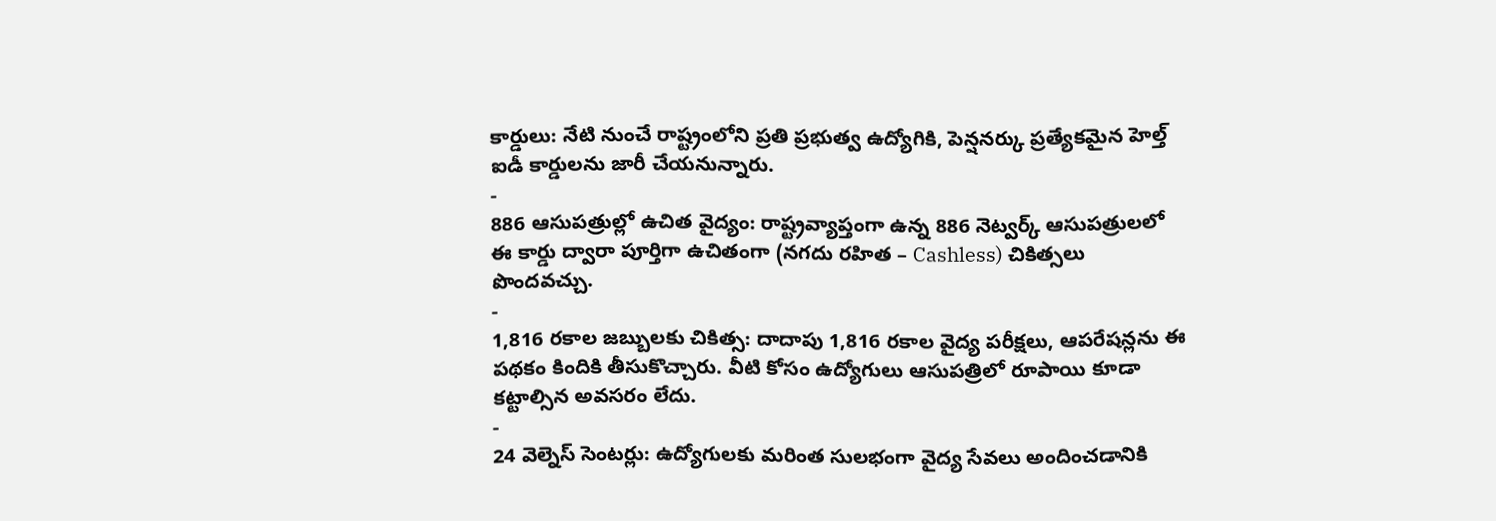కార్డులు: నేటి నుంచే రాష్ట్రంలోని ప్రతి ప్రభుత్వ ఉద్యోగికి, పెన్షనర్కు ప్రత్యేకమైన హెల్త్ ఐడీ కార్డులను జారీ చేయనున్నారు.
-
886 ఆసుపత్రుల్లో ఉచిత వైద్యం: రాష్ట్రవ్యాప్తంగా ఉన్న 886 నెట్వర్క్ ఆసుపత్రులలో ఈ కార్డు ద్వారా పూర్తిగా ఉచితంగా (నగదు రహిత – Cashless) చికిత్సలు పొందవచ్చు.
-
1,816 రకాల జబ్బులకు చికిత్స: దాదాపు 1,816 రకాల వైద్య పరీక్షలు, ఆపరేషన్లను ఈ పథకం కిందికి తీసుకొచ్చారు. వీటి కోసం ఉద్యోగులు ఆసుపత్రిలో రూపాయి కూడా కట్టాల్సిన అవసరం లేదు.
-
24 వెల్నెస్ సెంటర్లు: ఉద్యోగులకు మరింత సులభంగా వైద్య సేవలు అందించడానికి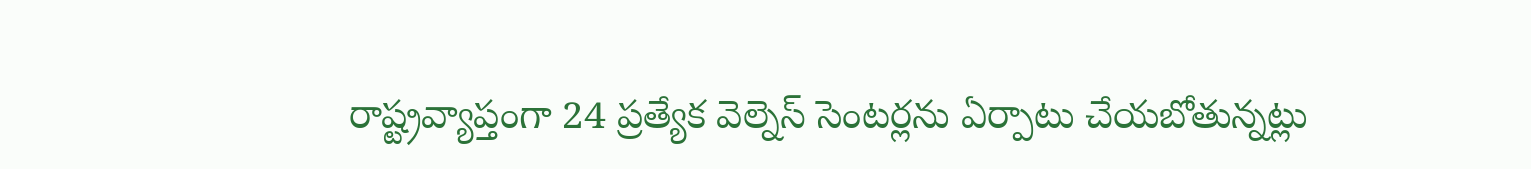రాష్ట్రవ్యాప్తంగా 24 ప్రత్యేక వెల్నెస్ సెంటర్లను ఏర్పాటు చేయబోతున్నట్లు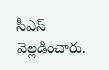సీఎస్ వెల్లడించారు.